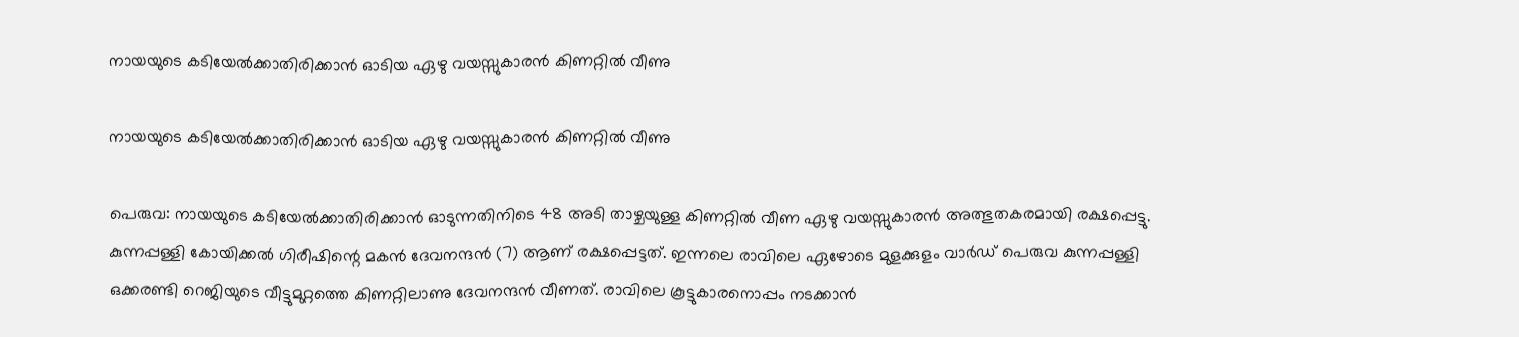നായയുടെ കടിയേൽക്കാതിരിക്കാൻ ഓടിയ ഏഴു വയസ്സുകാരൻ കിണറ്റിൽ വീണു

നായയുടെ കടിയേൽക്കാതിരിക്കാൻ ഓടിയ ഏഴു വയസ്സുകാരൻ കിണറ്റിൽ വീണു

പെരുവ: നായയുടെ കടിയേൽക്കാതിരിക്കാൻ ഓടുന്നതിനിടെ 48 അടി താഴ്ചയുള്ള കിണറ്റിൽ വീണ ഏഴു വയസ്സുകാരൻ അത്ഭുതകരമായി രക്ഷപ്പെട്ടു. കുന്നപ്പള്ളി കോയിക്കൽ ഗിരീഷിന്റെ മകൻ ദേവനന്ദൻ (7) ആണ് രക്ഷപ്പെട്ടത്. ഇന്നലെ രാവിലെ ഏഴോടെ മുളക്കുളം വാർഡ് പെരുവ കുന്നപ്പള്ളി ഒക്കരണ്ടി റെജിയുടെ വീട്ടുമുറ്റത്തെ കിണറ്റിലാണു ദേവനന്ദൻ വീണത്. രാവിലെ കൂട്ടുകാരനൊപ്പം നടക്കാൻ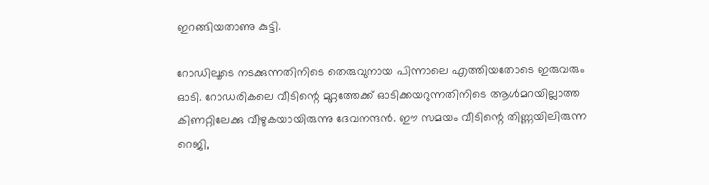ഇറങ്ങിയതാണു കുട്ടി.

റോഡിലൂടെ നടക്കുന്നതിനിടെ തെരുവുനായ പിന്നാലെ എത്തിയതോടെ ഇരുവരും ഓടി. റോഡരികലെ വീടിന്റെ മുറ്റത്തേക്ക് ഓടിക്കയറുന്നതിനിടെ ആൾമറയില്ലാത്ത കിണറ്റിലേക്കു വീഴുകയായിരുന്നു ദേവനന്ദൻ. ഈ സമയം വീടിന്റെ തിണ്ണയിലിരുന്ന റെജി,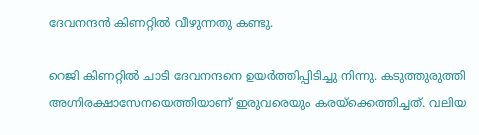ദേവനന്ദൻ കിണറ്റിൽ വീഴുന്നതു കണ്ടു.

റെജി കിണറ്റിൽ ചാടി ദേവനന്ദനെ ഉയർത്തിപ്പിടിച്ചു നിന്നു. കടുത്തുരുത്തി അഗ്നിരക്ഷാസേനയെത്തിയാണ് ഇരുവരെയും കരയ്ക്കെത്തിച്ചത്. വലിയ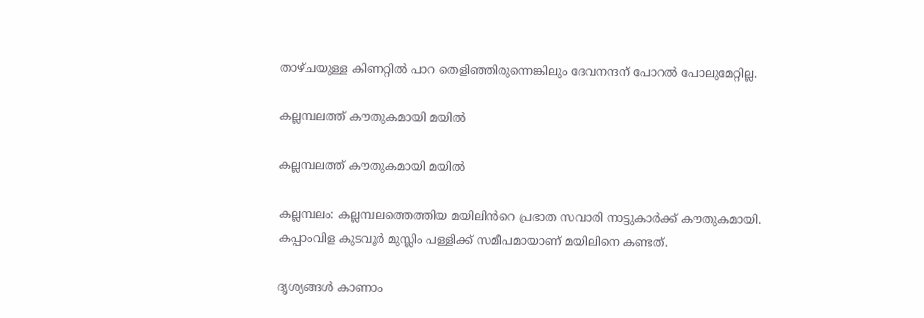താഴ്ചയുള്ള കിണറ്റിൽ പാറ തെളിഞ്ഞിരുന്നെങ്കിലും ദേവനന്ദന് പോറൽ പോലുമേറ്റില്ല.

കല്ലമ്പലത്ത് കൗതുകമായി മയിൽ

കല്ലമ്പലത്ത് കൗതുകമായി മയിൽ

കല്ലമ്പലം: കല്ലമ്പലത്തെത്തിയ മയിലിൻറെ പ്രഭാത സവാരി നാട്ടുകാർക്ക് കൗതുകമായി. കപ്പാംവിള കുടവൂർ മുസ്ലിം പള്ളിക്ക് സമീപമായാണ് മയിലിനെ കണ്ടത്.

ദൃശ്യങ്ങൾ കാണാം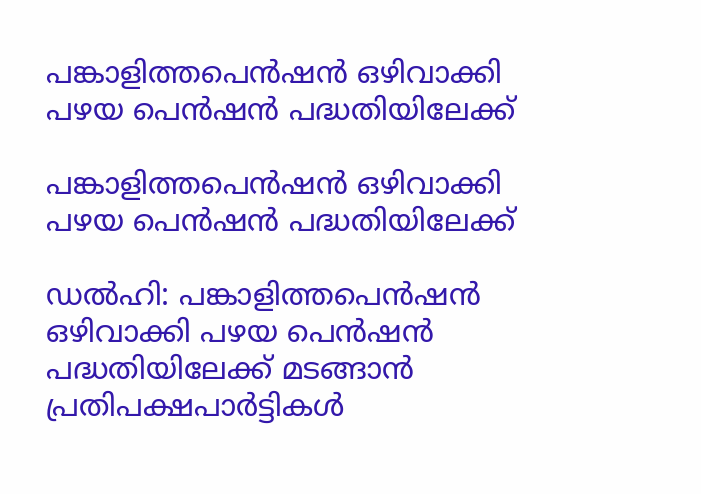പങ്കാളിത്തപെന്‍ഷന്‍ ഒഴിവാക്കി പഴയ പെന്‍ഷന്‍ പദ്ധതിയിലേക്ക്

പങ്കാളിത്തപെന്‍ഷന്‍ ഒഴിവാക്കി പഴയ പെന്‍ഷന്‍ പദ്ധതിയിലേക്ക്

ഡല്‍ഹി: പങ്കാളിത്തപെന്‍ഷന്‍ ഒഴിവാക്കി പഴയ പെന്‍ഷന്‍ പദ്ധതിയിലേക്ക് മടങ്ങാന്‍ പ്രതിപക്ഷപാര്‍ട്ടികള്‍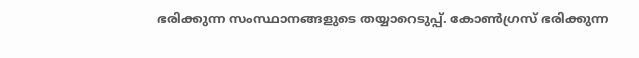ഭരിക്കുന്ന സംസ്ഥാനങ്ങളുടെ തയ്യാറെടുപ്പ്. കോണ്‍ഗ്രസ് ഭരിക്കുന്ന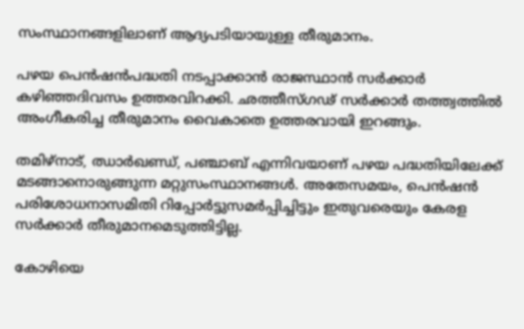സംസ്ഥാനങ്ങളിലാണ് ആദ്യപടിയായുള്ള തീരുമാനം.

പഴയ പെന്‍ഷന്‍പദ്ധതി നടപ്പാക്കാന്‍ രാജസ്ഥാന്‍ സര്‍ക്കാര്‍ കഴിഞ്ഞദിവസം ഉത്തരവിറക്കി. ഛത്തീസ്ഗഢ് സര്‍ക്കാര്‍ തത്ത്വത്തില്‍ അംഗീകരിച്ച തീരുമാനം വൈകാതെ ഉത്തരവായി ഇറങ്ങും.

തമിഴ്നാട്, ഝാര്‍ഖണ്ഡ്, പഞ്ചാബ് എന്നിവയാണ് പഴയ പദ്ധതിയിലേക്ക് മടങ്ങാനൊരുങ്ങുന്ന മറ്റുസംസ്ഥാനങ്ങള്‍. അതേസമയം, പെന്‍ഷന്‍ പരിശോധനാസമിതി റിപ്പോര്‍ട്ടുസമര്‍പ്പിച്ചിട്ടും ഇതുവരെയും കേരള സര്‍ക്കാര്‍ തീരുമാനമെടുത്തിട്ടില്ല.

കോഴിയെ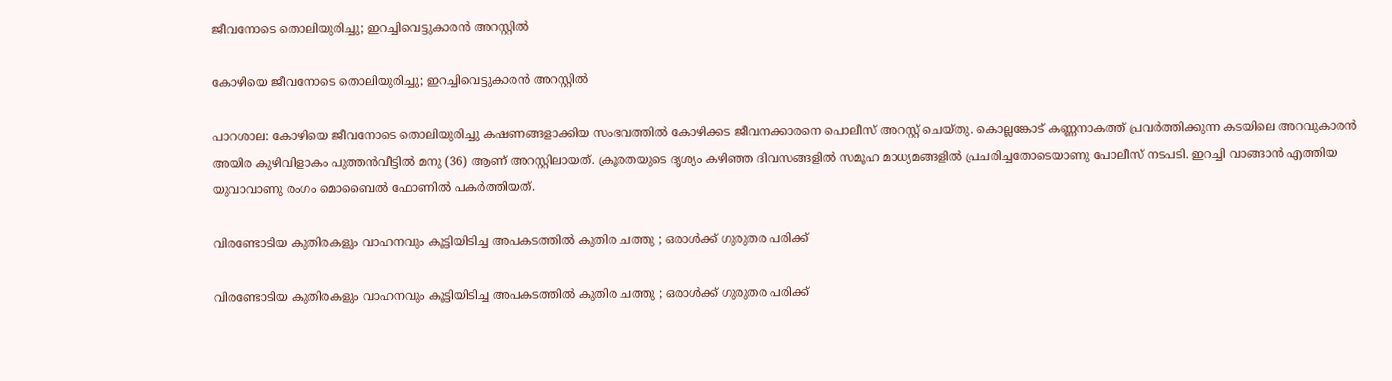ജീവനോടെ തൊലിയുരിച്ചു; ഇറച്ചിവെട്ടുകാരൻ അറസ്റ്റിൽ

കോഴിയെ ജീവനോടെ തൊലിയുരിച്ചു; ഇറച്ചിവെട്ടുകാരൻ അറസ്റ്റിൽ

പാറശാല: കോഴിയെ ജീവനോടെ തൊലിയുരിച്ചു കഷണങ്ങളാക്കിയ സംഭവത്തിൽ കോഴിക്കട ജീവനക്കാരനെ പെ‍ാലീസ് അറസ്റ്റ് ചെയ്തു. കെ‍ാല്ലങ്കോട് കണ്ണനാകത്ത് പ്രവർത്തിക്കുന്ന കടയിലെ അറവുകാരൻ അയിര കുഴിവിളാകം പുത്തൻവീട്ടിൽ മനു (36) ആണ് അറസ്റ്റിലായത്. ക്രൂരതയുടെ ദൃശ്യം കഴിഞ്ഞ ദിവസങ്ങളിൽ സമൂഹ മാധ്യമങ്ങളിൽ പ്രചരിച്ചതോടെയാണു പോലീസ് നടപടി. ഇറച്ചി വാങ്ങാൻ എത്തിയ യുവാവാണു രംഗം മെ‍ാബൈൽ ഫോണിൽ പകർത്തിയത്.

വിരണ്ടോടിയ കുതിരകളും വാഹനവും കൂട്ടിയിടിച്ച അപകടത്തിൽ കുതിര ചത്തു ; ഒരാൾക്ക് ഗുരുതര പരിക്ക്

വിരണ്ടോടിയ കുതിരകളും വാഹനവും കൂട്ടിയിടിച്ച അപകടത്തിൽ കുതിര ചത്തു ; ഒരാൾക്ക് ഗുരുതര പരിക്ക്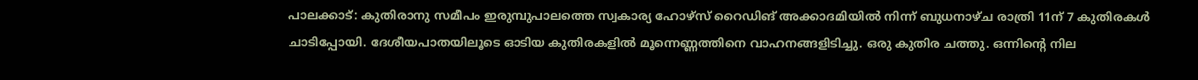പാലക്കാട്: കുതിരാനു സമീപം ഇരുമ്പുപാലത്തെ സ്വകാര്യ ഹോഴ്സ് റൈഡിങ് അക്കാദമിയിൽ നിന്ന് ബുധനാഴ്ച രാത്രി 11ന് 7 കുതിരകൾ ചാടിപ്പോയി. ദേശീയപാതയിലൂടെ ഓടിയ കുതിരകളിൽ മൂന്നെണ്ണത്തിനെ വാഹനങ്ങളിടിച്ചു. ഒരു കുതിര ചത്തു. ഒന്നിന്റെ നില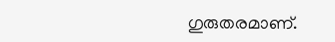ഗുരുതരമാണ്.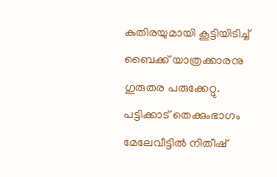കുതിരയുമായി കൂട്ടിയിടിച്ച് ബൈക്ക് യാത്രക്കാരനു ഗുരുതര പരുക്കേറ്റു. പട്ടിക്കാട് തെക്കുംഭാഗം മേലേവീട്ടിൽ നിതീഷ്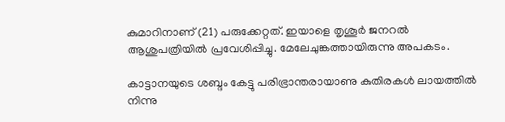കുമാറിനാണ് (21) പരുക്കേറ്റത്. ഇയാളെ തൃശൂർ ജനറൽ ആശുപത്രിയിൽ പ്രവേശിപ്പിച്ചു. മേലേചുങ്കത്തായിരുന്നു അപകടം.

കാട്ടാനയുടെ ശബ്ദം കേട്ടു പരിഭ്രാന്തരായാണു കുതിരകൾ ലായത്തിൽ നിന്നു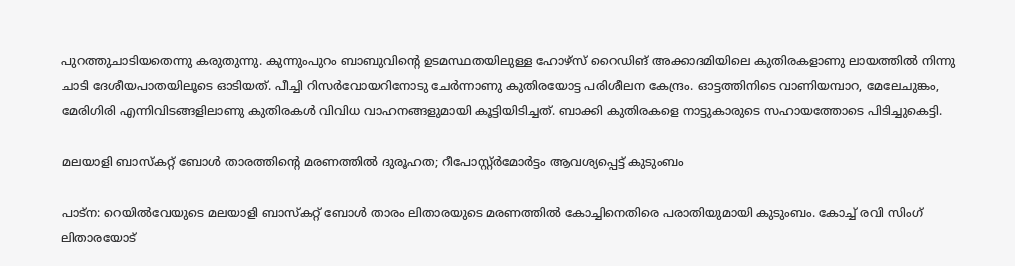പുറത്തുചാടിയതെന്നു കരുതുന്നു. കുന്നുംപുറം ബാബുവിന്റെ ഉടമസ്ഥതയിലുള്ള ഹോഴ്സ് റൈഡിങ് അക്കാദമിയിലെ കുതിരകളാണു ലായത്തിൽ നിന്നു ചാടി ദേശീയപാതയിലൂടെ ഓടിയത്. പീച്ചി റിസർവോയറിനോടു ചേർന്നാണു കുതിരയോട്ട പരിശീലന കേന്ദ്രം. ഓട്ടത്തിനിടെ വാണിയമ്പാറ, മേലേചുങ്കം, മേരിഗിരി എന്നിവിടങ്ങളിലാണു കുതിരകൾ വിവിധ വാഹനങ്ങളുമായി കൂട്ടിയിടിച്ചത്. ബാക്കി കുതിരകളെ നാട്ടുകാരുടെ സഹായത്തോടെ പിടിച്ചുകെട്ടി.

മലയാളി ബാസ്കറ്റ് ബോൾ താരത്തിന്റെ മരണത്തില്‍ ദുരൂഹത; റീപോസ്റ്റ്ർമോർട്ടം ആവശ്യപ്പെട്ട് കുടുംബം

പാട്ന: റെയില്‍വേയുടെ മലയാളി ബാസ്കറ്റ് ബോൾ താരം ലിതാരയുടെ മരണത്തില്‍ കോച്ചിനെതിരെ പരാതിയുമായി കുടുംബം. കോച്ച് രവി സിംഗ് ലിതാരയോട്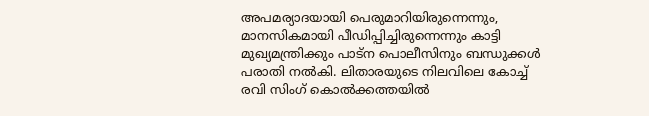അപമര്യാദയായി പെരുമാറിയിരുന്നെന്നും, മാനസികമായി പീഡിപ്പിച്ചിരുന്നെന്നും കാട്ടി മുഖ്യമന്ത്രിക്കും പാട്ന പൊലീസിനും ബന്ധുക്കൾ പരാതി നല്‍കി. ലിതാരയുടെ നിലവിലെ കോച്ച് രവി സിംഗ് കൊല്‍ക്കത്തയില്‍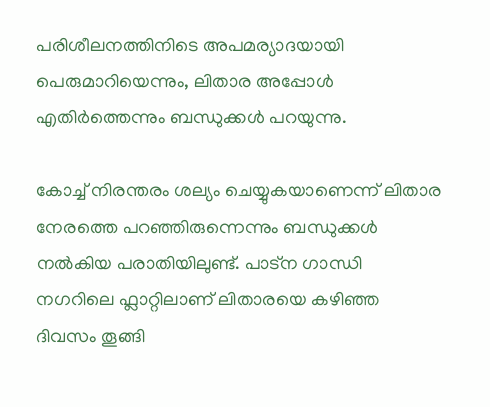പരിശീലനത്തിനിടെ അപമര്യാദയായി പെരുമാറിയെന്നും, ലിതാര അപ്പോൾ എതിർത്തെന്നും ബന്ധുക്കൾ പറയുന്നു.

കോച്ച് നിരന്തരം ശല്യം ചെയ്യുകയാണെന്ന് ലിതാര നേരത്തെ പറഞ്ഞിരുന്നെന്നും ബന്ധുക്കൾ നല്‍കിയ പരാതിയിലുണ്ട്. പാട്ന ഗാന്ധി നഗറിലെ ഫ്ലാറ്റിലാണ് ലിതാരയെ കഴിഞ്ഞ ദിവസം തൂങ്ങി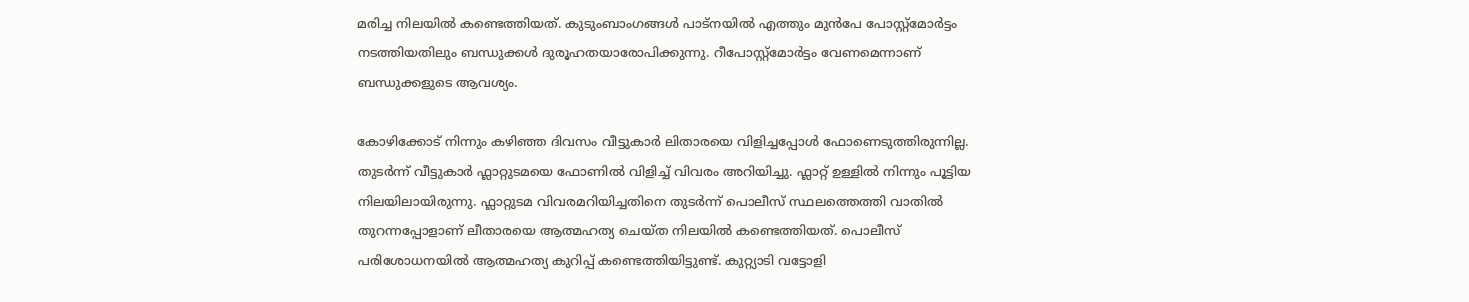മരിച്ച നിലയില്‍ കണ്ടെത്തിയത്. കുടുംബാംഗങ്ങൾ പാട്നയില്‍ എത്തും മുന്‍പേ പോസ്റ്റ്മോർട്ടം നടത്തിയതിലും ബന്ധുക്കൾ ദുരൂഹതയാരോപിക്കുന്നു. റീപോസ്റ്റ്മോർട്ടം വേണമെന്നാണ് ബന്ധുക്കളുടെ ആവശ്യം.

കോഴിക്കോട് നിന്നും കഴിഞ്ഞ ദിവസം വീട്ടുകാര്‍ ലിതാരയെ വിളിച്ചപ്പോള്‍ ഫോണെടുത്തിരുന്നില്ല. തുടര്‍ന്ന് വീട്ടുകാര്‍ ഫ്ലാറ്റുടമയെ ഫോണില്‍ വിളിച്ച് വിവരം അറിയിച്ചു. ഫ്ലാറ്റ് ഉള്ളില്‍ നിന്നും പൂട്ടിയ നിലയിലായിരുന്നു. ഫ്ലാറ്റുടമ വിവരമറിയിച്ചതിനെ തുടര്‍ന്ന് പൊലീസ് സ്ഥലത്തെത്തി വാതില്‍ തുറന്നപ്പോളാണ് ലീതാരയെ ആത്മഹത്യ ചെയ്ത നിലയില്‍ കണ്ടെത്തിയത്. പൊലീസ് പരിശോധനയില്‍ ആത്മഹത്യ കുറിപ്പ് കണ്ടെത്തിയിട്ടുണ്ട്. കുറ്റ്യാടി വട്ടോളി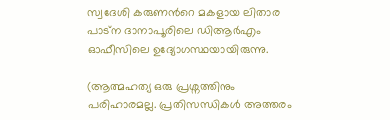സ്വദേശി കരുണന്‍റെ മകളായ ലിതാര പാട്ന ദാനാപൂരിലെ ഡിആർഎം ഓഫീസിലെ ഉദ്യോഗസ്ഥയായിരുന്നു.

(ആത്മഹത്യ ഒരു പ്രശ്നത്തിനും പരിഹാരമല്ല. പ്രതിസന്ധികൾ അത്തരം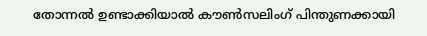തോന്നൽ ഉണ്ടാക്കിയാൽ കൗൺസലിംഗ് പിന്തുണക്കായി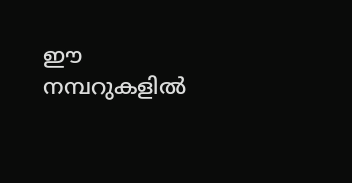ഈ നമ്പറുകളിൽ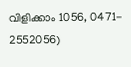വിളിക്കാം 1056, 0471- 2552056)